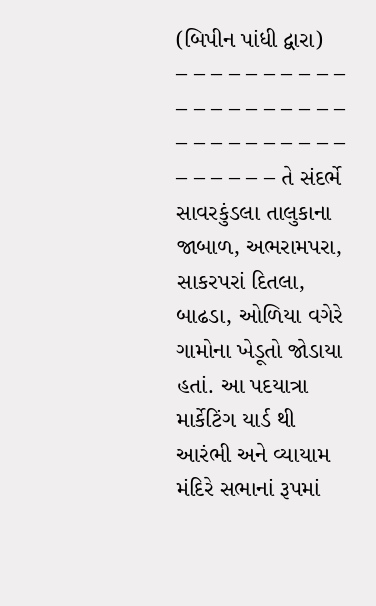(બિપીન પાંધી દ્વારા)
– – – – – – – – – – – – – – – – – – – – – – – – – – – – – – – – – – – – તે સંદર્ભે સાવરકુંડલા તાલુકાના જાબાળ, અભરામપરા, સાકરપરાં દિતલા, બાઢડા, ઓળિયા વગેરે ગામોના ખેડૂતો જોડાયા હતાં. આ પદયાત્રા માર્કેટિંગ યાર્ડ થી આરંભી અને વ્યાયામ મંદિરે સભાનાં રૂપમાં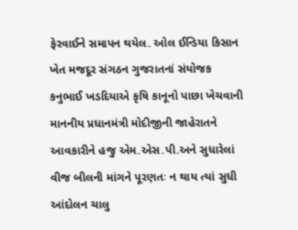ફેરવાઈને સમાપન થયેલ. ઓલ ઈન્ડિયા કિસાન ખેત મજદૂર સંગઠન ગુજરાતનાં સંયોજક કનુભાઈ ખડદિયાએ કૃષિ કાનૂનો પાછા ખેચવાની માનનીય પ્રધાનમંત્રી મોદીજીની જાહેરાતને આવકારીને હજુ એમ.એસ.પી.અને સુધારેલાં વીજ બીલની માંગને પૂરણતઃ ન થાય ત્યાં સુધી આંદોલન ચાલુ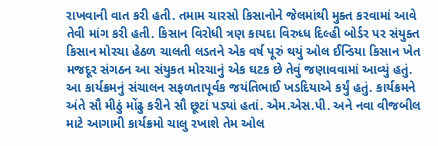રાખવાની વાત કરી હતી. તમામ ચારસો કિસાનોને જેલમાંથી મુક્ત કરવામાં આવે તેવી માંગ કરી હતી. કિસાન વિરોધી ત્રણ કાયદા વિરુધ્ધ દિલ્હી બોર્ડર પર સંયુક્ત કિસાન મોરચા હેઠળ ચાલતી લડતને એક વર્ષ પૂરું થયું ઓલ ઈન્ડિયા કિસાન ખેત મજદૂર સંગઠન આ સંયુકત મોરચાનું એક ઘટક છે તેવું જણાવવામાં આવ્યું હતું.
આ કાર્યક્રમનું સંચાલન સફળતાપૂર્વક જયંતિભાઈ ખડદિયાએ કર્યું હતું. કાર્યક્રમને અંતે સૌ મીઠું મોંઢુ કરીને સૌ છૂટાં પડ્યાં હતાં. એમ.એસ.પી. અને નવા વીજબીલ માટે આગામી કાર્યક્રમો ચાલુ રખાશે તેમ ઓલ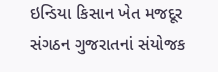ઇન્ડિયા કિસાન ખેત મજદૂર સંગઠન ગુજરાતનાં સંયોજક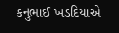કનુભાઈ ખડદિયાએ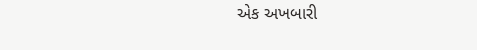એક અખબારી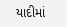યાદીમાં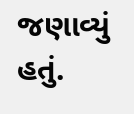જણાવ્યું હતું.